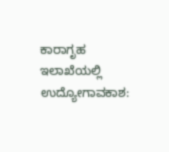ಕಾರಾಗೃಹ ಇಲಾಖೆಯಲ್ಲಿ ಉದ್ಯೋಗಾವಕಾಶ: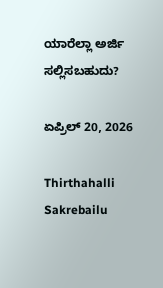ಯಾರೆಲ್ಲಾ ಅರ್ಜಿ ಸಲ್ಲಿಸಬಹುದು?

ಏಪ್ರಿಲ್ 20, 2026

Thirthahalli Sakrebailu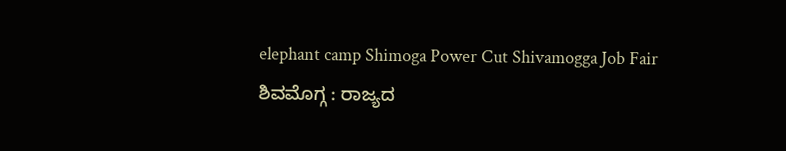elephant camp Shimoga Power Cut Shivamogga Job Fair
ಶಿವಮೊಗ್ಗ : ರಾಜ್ಯದ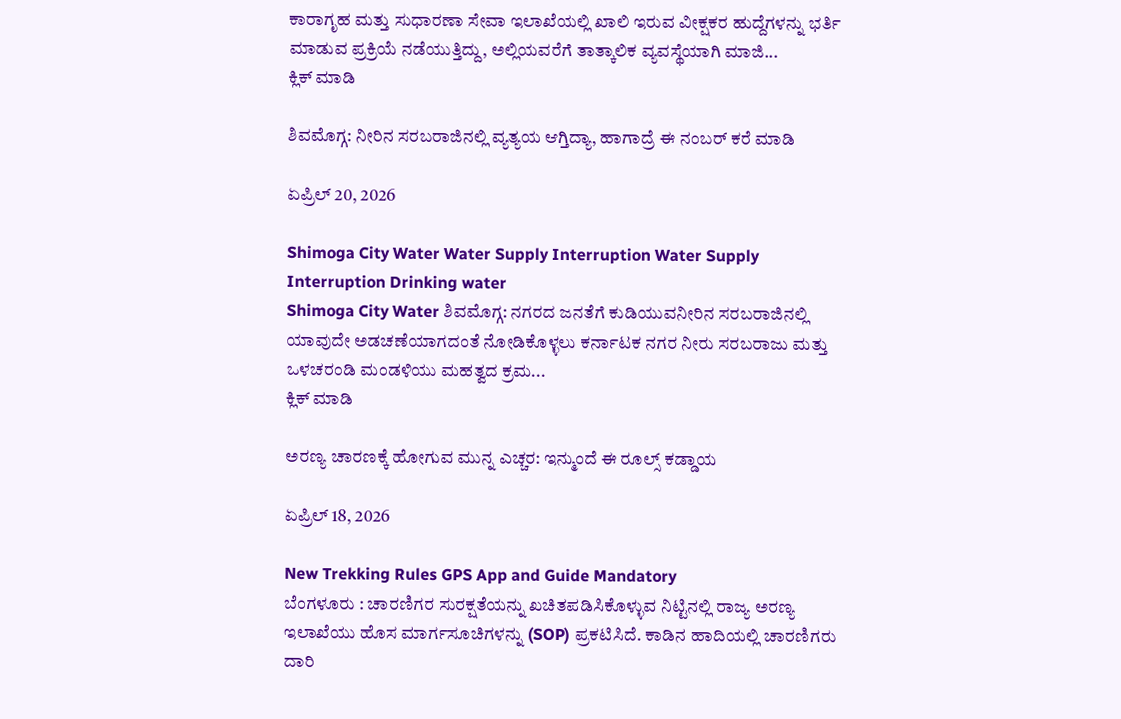ಕಾರಾಗೃಹ ಮತ್ತು ಸುಧಾರಣಾ ಸೇವಾ ಇಲಾಖೆಯಲ್ಲಿ ಖಾಲಿ ಇರುವ ವೀಕ್ಷಕರ ಹುದ್ದೆಗಳನ್ನು ಭರ್ತಿ ಮಾಡುವ ಪ್ರಕ್ರಿಯೆ ನಡೆಯುತ್ತಿದ್ದು, ಅಲ್ಲಿಯವರೆಗೆ ತಾತ್ಕಾಲಿಕ ವ್ಯವಸ್ಥೆಯಾಗಿ ಮಾಜಿ...
ಕ್ಲಿಕ್ ಮಾಡಿ

ಶಿವಮೊಗ್ಗ: ನೀರಿನ ಸರಬರಾಜಿನಲ್ಲಿ ವ್ಯತ್ಯಯ ಆಗ್ತಿದ್ಯಾ, ಹಾಗಾದ್ರೆ ಈ ನಂಬರ್ ಕರೆ ಮಾಡಿ

ಏಪ್ರಿಲ್ 20, 2026

Shimoga City Water Water Supply Interruption Water Supply Interruption Drinking water
Shimoga City Water ಶಿವಮೊಗ್ಗ: ನಗರದ ಜನತೆಗೆ ಕುಡಿಯುವನೀರಿನ ಸರಬರಾಜಿನಲ್ಲಿ ಯಾವುದೇ ಅಡಚಣೆಯಾಗದಂತೆ ನೋಡಿಕೊಳ್ಳಲು ಕರ್ನಾಟಕ ನಗರ ನೀರು ಸರಬರಾಜು ಮತ್ತು ಒಳಚರಂಡಿ ಮಂಡಳಿಯು ಮಹತ್ವದ ಕ್ರಮ...
ಕ್ಲಿಕ್ ಮಾಡಿ

ಅರಣ್ಯ ಚಾರಣಕ್ಕೆ ಹೋಗುವ ಮುನ್ನ ಎಚ್ಚರ: ಇನ್ಮುಂದೆ ಈ ರೂಲ್ಸ್ ಕಡ್ಡಾಯ

ಏಪ್ರಿಲ್ 18, 2026

New Trekking Rules GPS App and Guide Mandatory
ಬೆಂಗಳೂರು : ಚಾರಣಿಗರ ಸುರಕ್ಷತೆಯನ್ನು ಖಚಿತಪಡಿಸಿಕೊಳ್ಳುವ ನಿಟ್ಟಿನಲ್ಲಿ ರಾಜ್ಯ ಅರಣ್ಯ ಇಲಾಖೆಯು ಹೊಸ ಮಾರ್ಗಸೂಚಿಗಳನ್ನು (SOP) ಪ್ರಕಟಿಸಿದೆ. ಕಾಡಿನ ಹಾದಿಯಲ್ಲಿ ಚಾರಣಿಗರು ದಾರಿ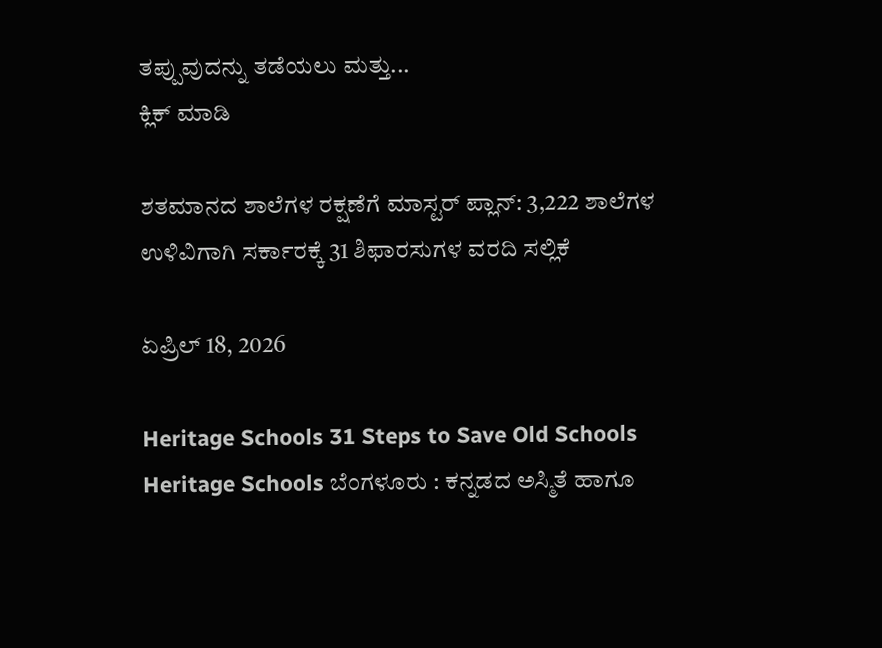ತಪ್ಪುವುದನ್ನು ತಡೆಯಲು ಮತ್ತು...
ಕ್ಲಿಕ್ ಮಾಡಿ

ಶತಮಾನದ ಶಾಲೆಗಳ ರಕ್ಷಣೆಗೆ ಮಾಸ್ಟರ್ ಪ್ಲಾನ್: 3,222 ಶಾಲೆಗಳ ಉಳಿವಿಗಾಗಿ ಸರ್ಕಾರಕ್ಕೆ 31 ಶಿಫಾರಸುಗಳ ವರದಿ ಸಲ್ಲಿಕೆ

ಏಪ್ರಿಲ್ 18, 2026

Heritage Schools 31 Steps to Save Old Schools
Heritage Schools ಬೆಂಗಳೂರು : ಕನ್ನಡದ ಅಸ್ಮಿತೆ ಹಾಗೂ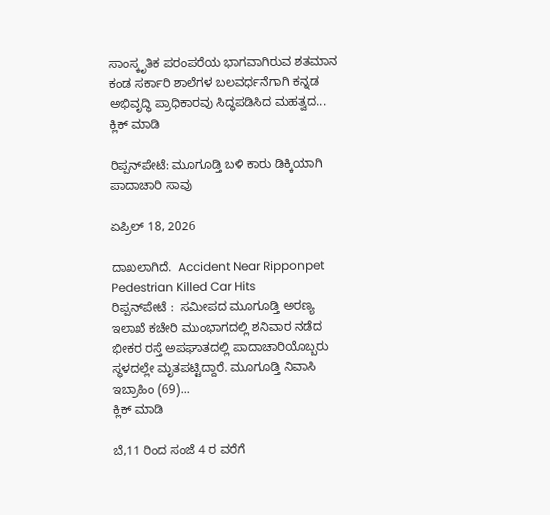ಸಾಂಸ್ಕೃತಿಕ ಪರಂಪರೆಯ ಭಾಗವಾಗಿರುವ ಶತಮಾನ ಕಂಡ ಸರ್ಕಾರಿ ಶಾಲೆಗಳ ಬಲವರ್ಧನೆಗಾಗಿ ಕನ್ನಡ ಅಭಿವೃದ್ಧಿ ಪ್ರಾಧಿಕಾರವು ಸಿದ್ಧಪಡಿಸಿದ ಮಹತ್ವದ...
ಕ್ಲಿಕ್ ಮಾಡಿ

ರಿಪ್ಪನ್‌ಪೇಟೆ: ಮೂಗೂಡ್ತಿ ಬಳಿ ಕಾರು ಡಿಕ್ಕಿಯಾಗಿ ಪಾದಾಚಾರಿ ಸಾವು

ಏಪ್ರಿಲ್ 18, 2026

ದಾಖಲಾಗಿದೆ.  Accident Near Ripponpet Pedestrian Killed Car Hits
ರಿಪ್ಪನ್‌ಪೇಟೆ :  ಸಮೀಪದ ಮೂಗೂಡ್ತಿ ಅರಣ್ಯ ಇಲಾಖೆ ಕಚೇರಿ ಮುಂಭಾಗದಲ್ಲಿ ಶನಿವಾರ ನಡೆದ ಭೀಕರ ರಸ್ತೆ ಅಪಘಾತದಲ್ಲಿ ಪಾದಾಚಾರಿಯೊಬ್ಬರು ಸ್ಥಳದಲ್ಲೇ ಮೃತಪಟ್ಟಿದ್ದಾರೆ. ಮೂಗೂಡ್ತಿ ನಿವಾಸಿ ಇಬ್ರಾಹಿಂ (69)...
ಕ್ಲಿಕ್ ಮಾಡಿ

ಬೆ,11 ರಿಂದ ಸಂಜೆ 4 ರ ವರೆಗೆ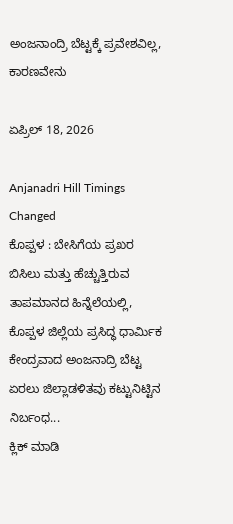ಅಂಜನಾಂದ್ರಿ ಬೆಟ್ಟಕ್ಕೆ ಪ್ರವೇಶವಿಲ್ಲ, ಕಾರಣವೇನು

ಏಪ್ರಿಲ್ 18, 2026

Anjanadri Hill Timings Changed
ಕೊಪ್ಪಳ : ಬೇಸಿಗೆಯ ಪ್ರಖರ ಬಿಸಿಲು ಮತ್ತು ಹೆಚ್ಚುತ್ತಿರುವ ತಾಪಮಾನದ ಹಿನ್ನೆಲೆಯಲ್ಲಿ, ಕೊಪ್ಪಳ ಜಿಲ್ಲೆಯ ಪ್ರಸಿದ್ಧ ಧಾರ್ಮಿಕ ಕೇಂದ್ರವಾದ ಅಂಜನಾದ್ರಿ ಬೆಟ್ಟ ಏರಲು ಜಿಲ್ಲಾಡಳಿತವು ಕಟ್ಟುನಿಟ್ಟಿನ ನಿರ್ಬಂಧ...
ಕ್ಲಿಕ್ ಮಾಡಿ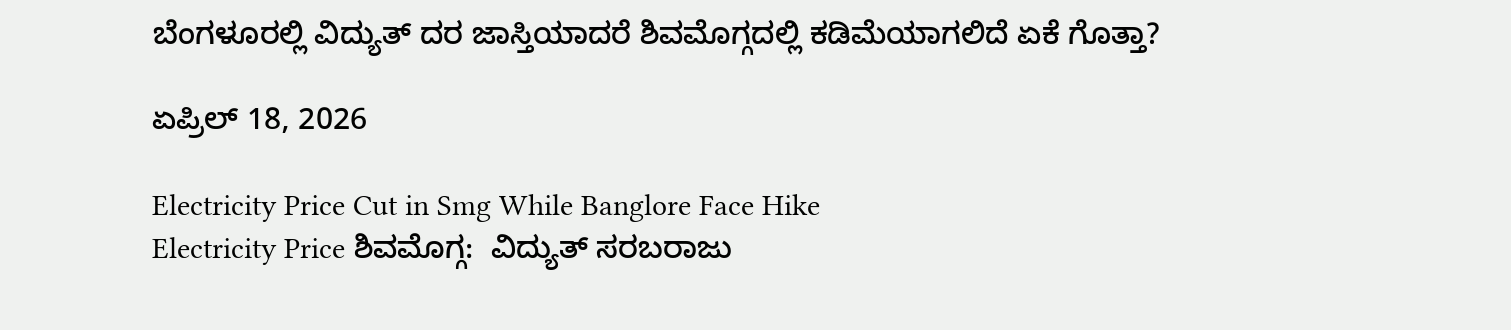ಬೆಂಗಳೂರಲ್ಲಿ ವಿದ್ಯುತ್ ದರ ಜಾಸ್ತಿಯಾದರೆ ಶಿವಮೊಗ್ಗದಲ್ಲಿ ಕಡಿಮೆಯಾಗಲಿದೆ ಏಕೆ ಗೊತ್ತಾ?

ಏಪ್ರಿಲ್ 18, 2026

Electricity Price Cut in Smg While Banglore Face Hike
Electricity Price ಶಿವಮೊಗ್ಗ:  ವಿದ್ಯುತ್ ಸರಬರಾಜು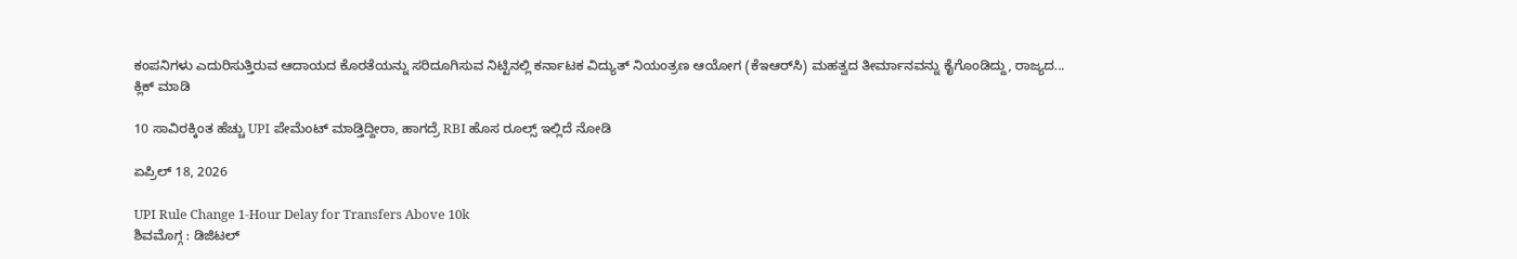ಕಂಪನಿಗಳು ಎದುರಿಸುತ್ತಿರುವ ಆದಾಯದ ಕೊರತೆಯನ್ನು ಸರಿದೂಗಿಸುವ ನಿಟ್ಟಿನಲ್ಲಿ ಕರ್ನಾಟಕ ವಿದ್ಯುತ್ ನಿಯಂತ್ರಣ ಆಯೋಗ (ಕೆಇಆರ್‌ಸಿ) ಮಹತ್ವದ ತೀರ್ಮಾನವನ್ನು ಕೈಗೊಂಡಿದ್ದು, ರಾಜ್ಯದ...
ಕ್ಲಿಕ್ ಮಾಡಿ

10 ಸಾವಿರಕ್ಕಿಂತ ಹೆಚ್ಚು UPI ಪೇಮೆಂಟ್ ಮಾಡ್ತಿದ್ದೀರಾ, ಹಾಗದ್ರೆ RBI ಹೊಸ ರೂಲ್ಸ್ ಇಲ್ಲಿದೆ ನೋಡಿ

ಏಪ್ರಿಲ್ 18, 2026

UPI Rule Change 1-Hour Delay for Transfers Above 10k
ಶಿವಮೊಗ್ಗ : ಡಿಜಿಟಲ್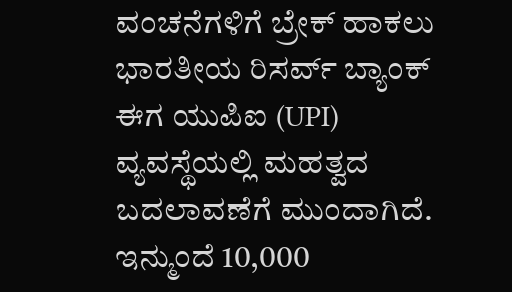ವಂಚನೆಗಳಿಗೆ ಬ್ರೇಕ್ ಹಾಕಲು ಭಾರತೀಯ ರಿಸರ್ವ್ ಬ್ಯಾಂಕ್ ಈಗ ಯುಪಿಐ (UPI) ವ್ಯವಸ್ಥೆಯಲ್ಲಿ ಮಹತ್ವದ ಬದಲಾವಣೆಗೆ ಮುಂದಾಗಿದೆ. ಇನ್ಮುಂದೆ 10,000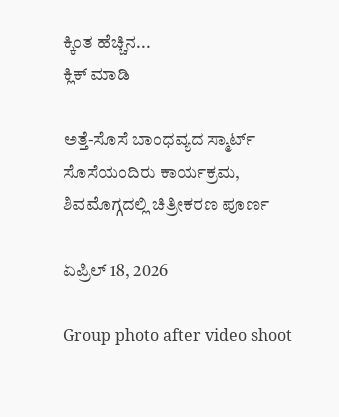ಕ್ಕಿಂತ ಹೆಚ್ಚಿನ...
ಕ್ಲಿಕ್ ಮಾಡಿ

ಅತ್ತೆ-ಸೊಸೆ ಬಾಂಧವ್ಯದ ಸ್ಮಾರ್ಟ್ ಸೊಸೆಯಂದಿರು ಕಾರ್ಯಕ್ರಮ, ಶಿವಮೊಗ್ಗದಲ್ಲಿ ಚಿತ್ರೀಕರಣ ಪೂರ್ಣ

ಏಪ್ರಿಲ್ 18, 2026

Group photo after video shoot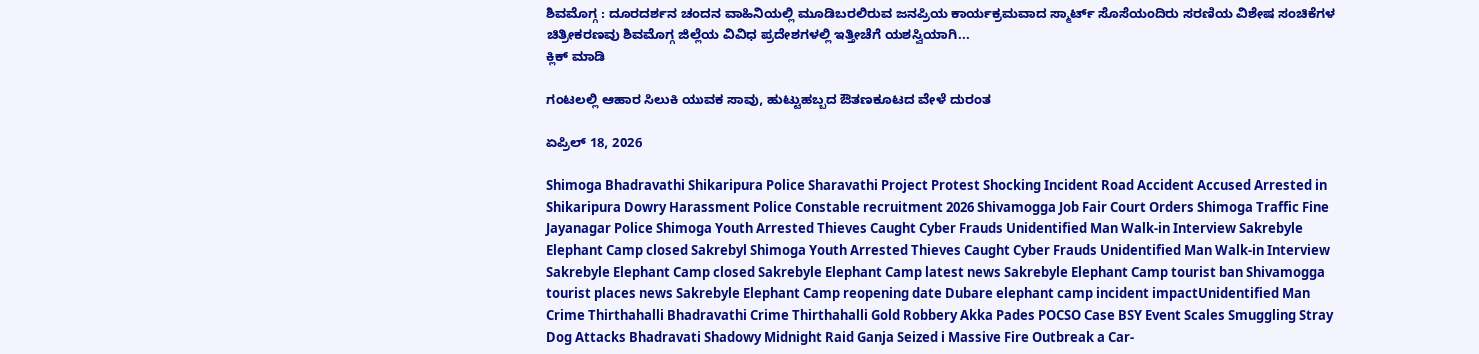ಶಿವಮೊಗ್ಗ : ದೂರದರ್ಶನ ಚಂದನ ವಾಹಿನಿಯಲ್ಲಿ ಮೂಡಿಬರಲಿರುವ ಜನಪ್ರಿಯ ಕಾರ್ಯಕ್ರಮವಾದ ಸ್ಮಾರ್ಟ್ ಸೊಸೆಯಂದಿರು ಸರಣಿಯ ವಿಶೇಷ ಸಂಚಿಕೆಗಳ ಚಿತ್ರೀಕರಣವು ಶಿವಮೊಗ್ಗ ಜಿಲ್ಲೆಯ ವಿವಿಧ ಪ್ರದೇಶಗಳಲ್ಲಿ ಇತ್ತೀಚೆಗೆ ಯಶಸ್ವಿಯಾಗಿ...
ಕ್ಲಿಕ್ ಮಾಡಿ

ಗಂಟಲಲ್ಲಿ ಆಹಾರ ಸಿಲುಕಿ ಯುವಕ ಸಾವು, ಹುಟ್ಟುಹಬ್ಬದ ಔತಣಕೂಟದ ವೇಳೆ ದುರಂತ

ಏಪ್ರಿಲ್ 18, 2026

Shimoga Bhadravathi Shikaripura Police Sharavathi Project Protest Shocking Incident Road Accident Accused Arrested in Shikaripura Dowry Harassment Police Constable recruitment 2026 Shivamogga Job Fair Court Orders Shimoga Traffic Fine Jayanagar Police Shimoga Youth Arrested Thieves Caught Cyber Frauds Unidentified Man Walk-in Interview Sakrebyle Elephant Camp closed Sakrebyl Shimoga Youth Arrested Thieves Caught Cyber Frauds Unidentified Man Walk-in Interview Sakrebyle Elephant Camp closed Sakrebyle Elephant Camp latest news Sakrebyle Elephant Camp tourist ban Shivamogga tourist places news Sakrebyle Elephant Camp reopening date Dubare elephant camp incident impactUnidentified Man Crime Thirthahalli Bhadravathi Crime Thirthahalli Gold Robbery Akka Pades POCSO Case BSY Event Scales Smuggling Stray Dog Attacks Bhadravati Shadowy Midnight Raid Ganja Seized i Massive Fire Outbreak a Car-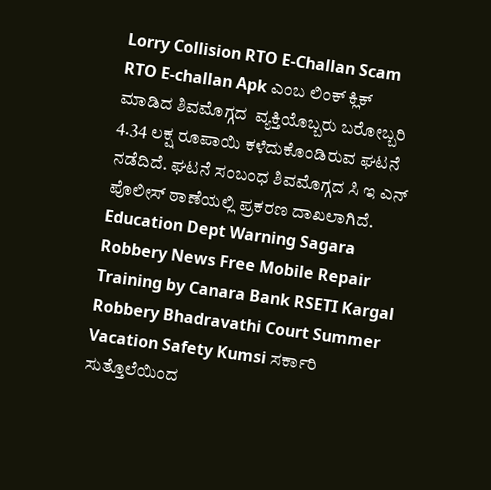Lorry Collision RTO E-Challan Scam RTO E-challan Apk ಎಂಬ ಲಿಂಕ್ ಕ್ಲಿಕ್ ಮಾಡಿದ ಶಿವಮೊಗ್ಗದ  ವ್ಯಕ್ತಿಯೊಬ್ಬರು ಬರೋಬ್ಬರಿ 4.34 ಲಕ್ಷ ರೂಪಾಯಿ ಕಳೆದುಕೊಂಡಿರುವ ಘಟನೆ ನಡೆದಿದೆ. ಘಟನೆ ಸಂಬಂಧ ಶಿವಮೊಗ್ಗದ ಸಿ ಇ ಎನ್ ಪೊಲೀಸ್ ಠಾಣೆಯಲ್ಲಿ ಪ್ರಕರಣ ದಾಖಲಾಗಿದೆ. Education Dept Warning Sagara Robbery News Free Mobile Repair Training by Canara Bank RSETI Kargal Robbery Bhadravathi Court Summer Vacation Safety Kumsi ಸರ್ಕಾರಿ ಸುತ್ತೊಲೆಯಿಂದ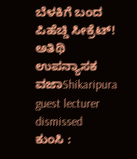ಬೆಳಕಿಗೆ ಬಂದ ಪಿಹೆಚ್ಡಿ ಸೀಕ್ರೆಟ್! ಅತಿಥಿ ಉಪನ್ಯಾಸಕ ವಜಾShikaripura guest lecturer dismissed
ಕುಂಸಿ :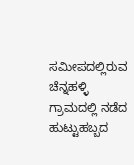ಸಮೀಪದಲ್ಲಿರುವ ಚೆನ್ನಹಳ್ಳಿ ಗ್ರಾಮದಲ್ಲಿ ನಡೆದ ಹುಟ್ಟುಹಬ್ಬದ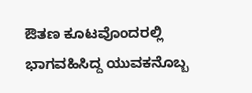ಔತಣ ಕೂಟವೊಂದರಲ್ಲಿ ಭಾಗವಹಿಸಿದ್ದ ಯುವಕನೊಬ್ಬ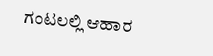ಗಂಟಲಲ್ಲಿ ಆಹಾರ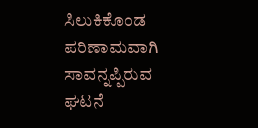ಸಿಲುಕಿಕೊಂಡ ಪರಿಣಾಮವಾಗಿ ಸಾವನ್ನಪ್ಪಿರುವ ಘಟನೆ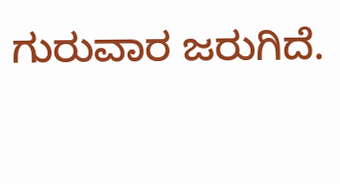ಗುರುವಾರ ಜರುಗಿದೆ.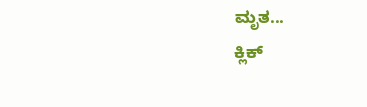ಮೃತ...
ಕ್ಲಿಕ್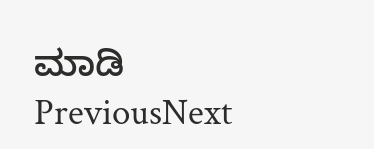ಮಾಡಿ
PreviousNext